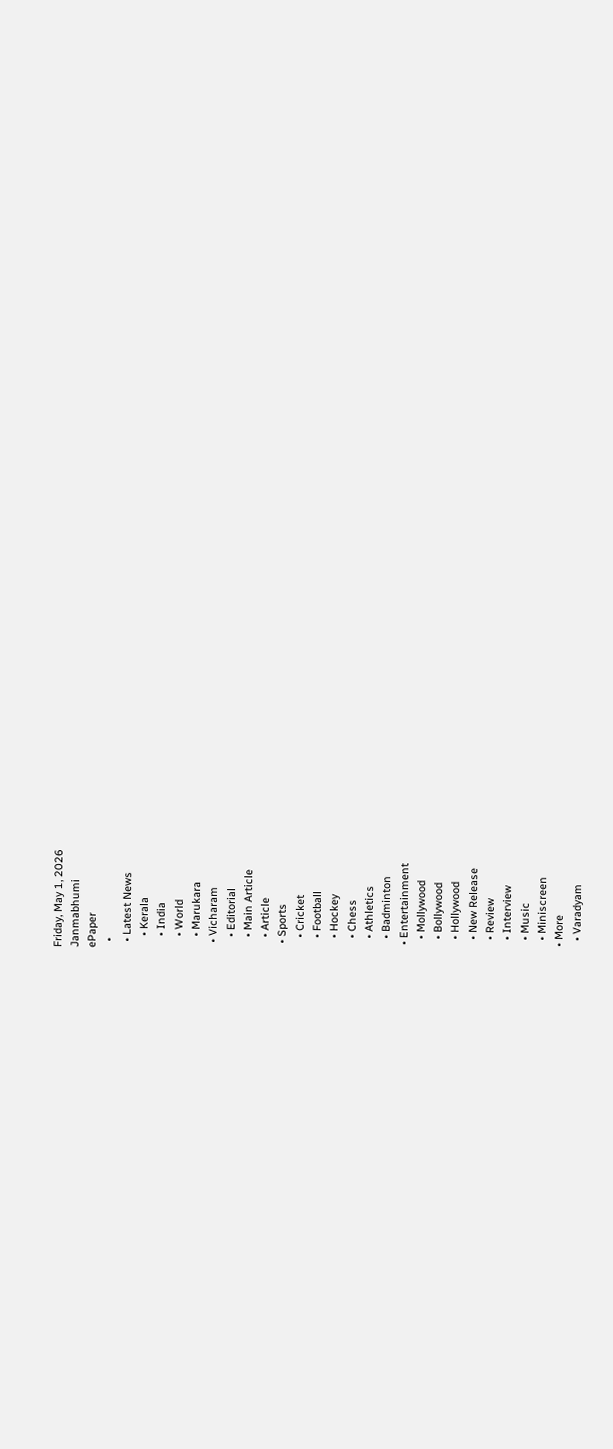Friday, May 1, 2026
Janmabhumi
ePaper
  •
  • Latest News
    • Kerala
    • India
    • World
    • Marukara
  • Vicharam
    • Editorial
    • Main Article
    • Article
  • Sports
    • Cricket
    • Football
    • Hockey
    • Chess
    • Athletics
    • Badminton
  • Entertainment
    • Mollywood
    • Bollywood
    • Hollywood
    • New Release
    • Review
    • Interview
    • Music
    • Miniscreen
  • More
    • Varadyam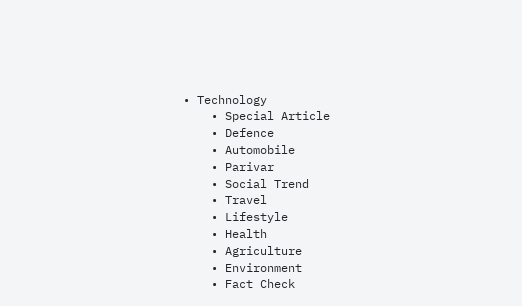• Technology
    • Special Article
    • Defence
    • Automobile
    • Parivar
    • Social Trend
    • Travel
    • Lifestyle
    • Health
    • Agriculture
    • Environment
    • Fact Check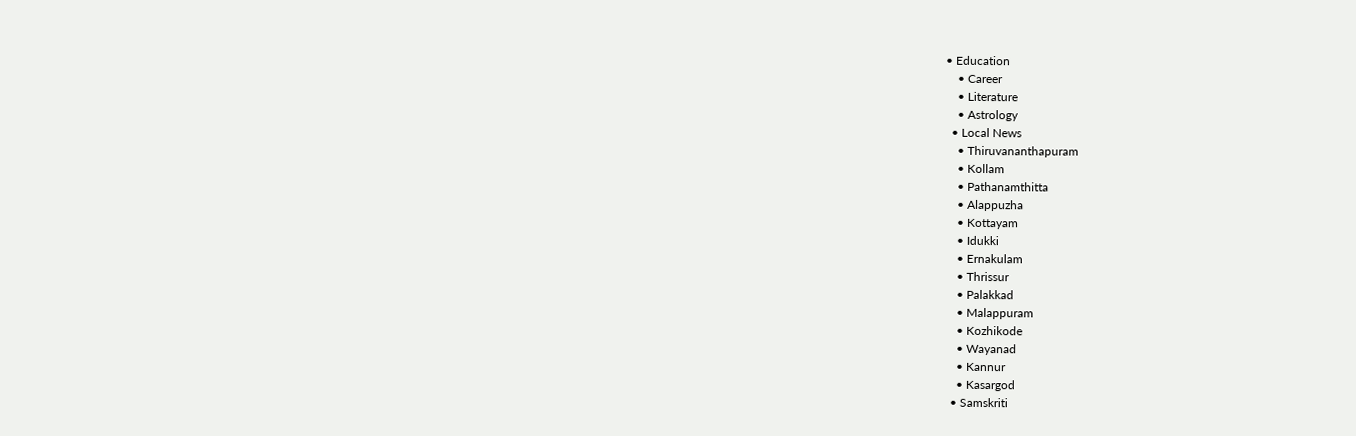• Education
    • Career
    • Literature
    • Astrology
  • Local News
    • Thiruvananthapuram
    • Kollam
    • Pathanamthitta
    • Alappuzha
    • Kottayam
    • Idukki
    • Ernakulam
    • Thrissur
    • Palakkad
    • Malappuram
    • Kozhikode
    • Wayanad
    • Kannur
    • Kasargod
  • Samskriti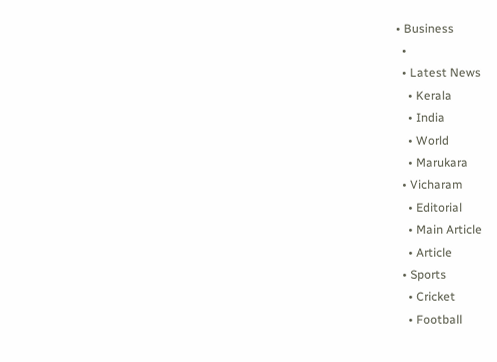• Business
  •
  • Latest News
    • Kerala
    • India
    • World
    • Marukara
  • Vicharam
    • Editorial
    • Main Article
    • Article
  • Sports
    • Cricket
    • Football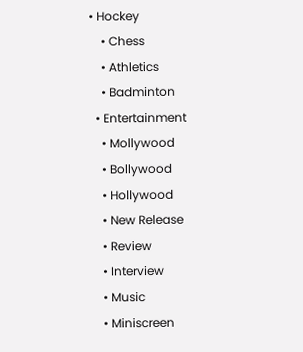• Hockey
    • Chess
    • Athletics
    • Badminton
  • Entertainment
    • Mollywood
    • Bollywood
    • Hollywood
    • New Release
    • Review
    • Interview
    • Music
    • Miniscreen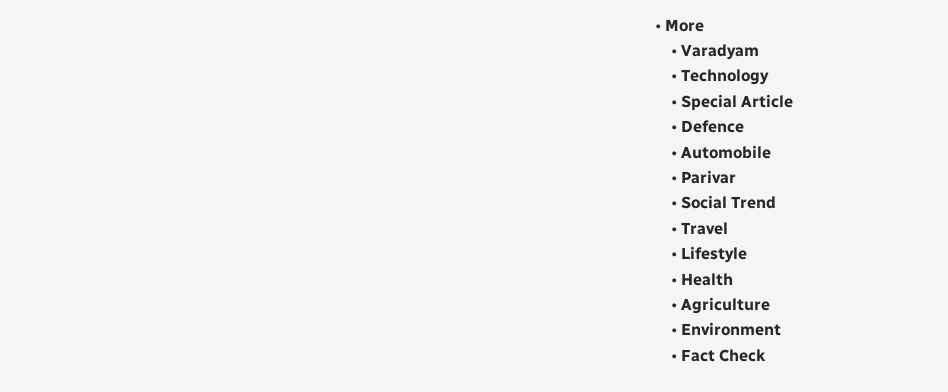• More
    • Varadyam
    • Technology
    • Special Article
    • Defence
    • Automobile
    • Parivar
    • Social Trend
    • Travel
    • Lifestyle
    • Health
    • Agriculture
    • Environment
    • Fact Check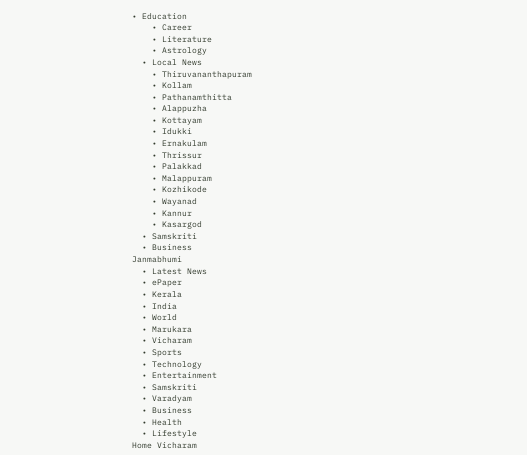• Education
    • Career
    • Literature
    • Astrology
  • Local News
    • Thiruvananthapuram
    • Kollam
    • Pathanamthitta
    • Alappuzha
    • Kottayam
    • Idukki
    • Ernakulam
    • Thrissur
    • Palakkad
    • Malappuram
    • Kozhikode
    • Wayanad
    • Kannur
    • Kasargod
  • Samskriti
  • Business
Janmabhumi
  • Latest News
  • ePaper
  • Kerala
  • India
  • World
  • Marukara
  • Vicharam
  • Sports
  • Technology
  • Entertainment
  • Samskriti
  • Varadyam
  • Business
  • Health
  • Lifestyle
Home Vicharam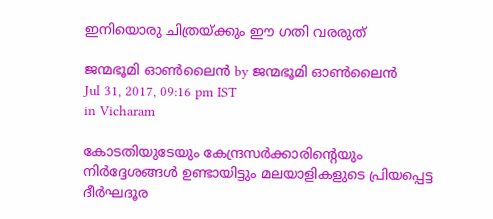ഇനിയൊരു ചിത്രയ്‌ക്കും ഈ ഗതി വരരുത്

ജന്മഭൂമി ഓണ്‍ലൈന്‍ by ജന്മഭൂമി ഓണ്‍ലൈന്‍
Jul 31, 2017, 09:16 pm IST
in Vicharam

കോടതിയുടേയും കേന്ദ്രസര്‍ക്കാരിന്റെയും നിര്‍ദ്ദേശങ്ങള്‍ ഉണ്ടായിട്ടും മലയാളികളുടെ പ്രിയപ്പെട്ട ദീര്‍ഘദൂര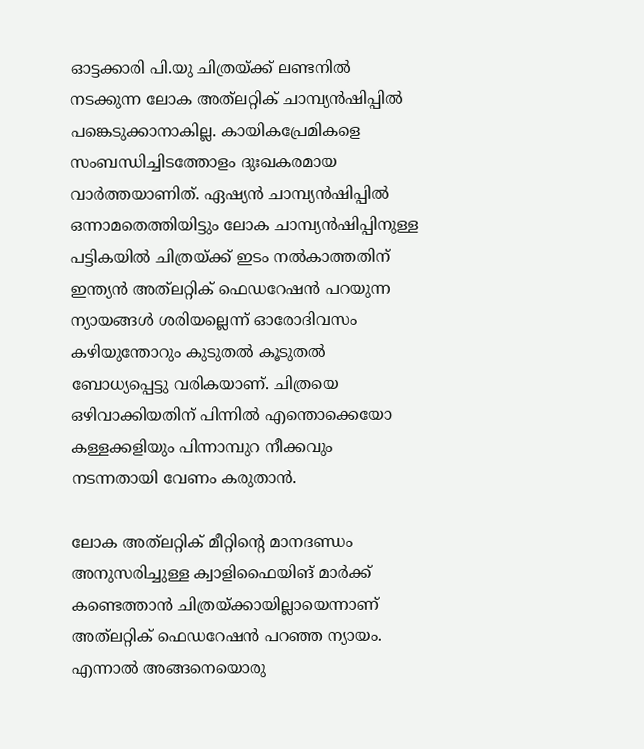ഓട്ടക്കാരി പി.യു ചിത്രയ്‌ക്ക് ലണ്ടനില്‍ നടക്കുന്ന ലോക അത്‌ലറ്റിക് ചാമ്പ്യന്‍ഷിപ്പില്‍ പങ്കെടുക്കാനാകില്ല. കായികപ്രേമികളെ സംബന്ധിച്ചിടത്തോളം ദുഃഖകരമായ വാര്‍ത്തയാണിത്. ഏഷ്യന്‍ ചാമ്പ്യന്‍ഷിപ്പില്‍ ഒന്നാമതെത്തിയിട്ടും ലോക ചാമ്പ്യന്‍ഷിപ്പിനുള്ള പട്ടികയില്‍ ചിത്രയ്‌ക്ക് ഇടം നല്‍കാത്തതിന് ഇന്ത്യന്‍ അത്‌ലറ്റിക് ഫെഡറേഷന്‍ പറയുന്ന ന്യായങ്ങള്‍ ശരിയല്ലെന്ന് ഓരോദിവസം കഴിയുന്തോറും കുടുതല്‍ കൂടുതല്‍ ബോധ്യപ്പെട്ടു വരികയാണ്. ചിത്രയെ ഒഴിവാക്കിയതിന് പിന്നില്‍ എന്തൊക്കെയോ കള്ളക്കളിയും പിന്നാമ്പുറ നീക്കവും നടന്നതായി വേണം കരുതാന്‍.

ലോക അത്‌ലറ്റിക് മീറ്റിന്റെ മാനദണ്ഡം അനുസരിച്ചുള്ള ക്വാളിഫൈയിങ് മാര്‍ക്ക് കണ്ടെത്താന്‍ ചിത്രയ്‌ക്കായില്ലായെന്നാണ് അത്‌ലറ്റിക് ഫെഡറേഷന്‍ പറഞ്ഞ ന്യായം. എന്നാല്‍ അങ്ങനെയൊരു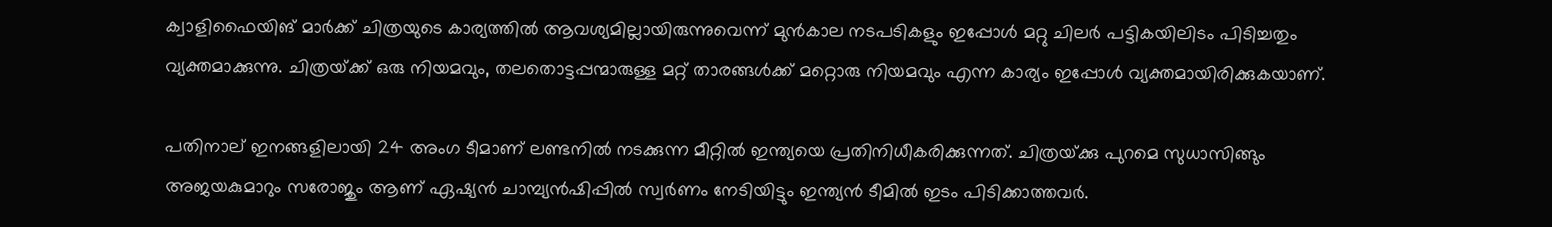ക്വാളിഫൈയിങ് മാര്‍ക്ക് ചിത്രയുടെ കാര്യത്തില്‍ ആവശ്യമില്ലായിരുന്നുവെന്ന് മുന്‍കാല നടപടികളും ഇപ്പോള്‍ മറ്റു ചിലര്‍ പട്ടികയിലിടം പിടിച്ചതും വ്യക്തമാക്കുന്നു. ചിത്രയ്‌ക്ക് ഒരു നിയമവും, തലതൊട്ടപ്പന്മാരുള്ള മറ്റ് താരങ്ങള്‍ക്ക് മറ്റൊരു നിയമവും എന്ന കാര്യം ഇപ്പോള്‍ വ്യക്തമായിരിക്കുകയാണ്.

പതിനാല് ഇനങ്ങളിലായി 24 അംഗ ടീമാണ് ലണ്ടനില്‍ നടക്കുന്ന മീറ്റില്‍ ഇന്ത്യയെ പ്രതിനിധീകരിക്കുന്നത്. ചിത്രയ്‌ക്കു പുറമെ സുധാസിങ്ങും അജയകുമാറും സരോജും ആണ് ഏഷ്യന്‍ ചാമ്പ്യന്‍ഷിപ്പില്‍ സ്വര്‍ണം നേടിയിട്ടും ഇന്ത്യന്‍ ടീമില്‍ ഇടം പിടിക്കാത്തവര്‍.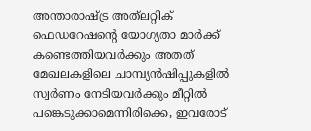അന്താരാഷ്‌ട്ര അത്‌ലറ്റിക് ഫെഡറേഷന്റെ യോഗ്യതാ മാര്‍ക്ക് കണ്ടെത്തിയവര്‍ക്കും അതത് മേഖലകളിലെ ചാമ്പ്യന്‍ഷിപ്പുകളില്‍ സ്വര്‍ണം നേടിയവര്‍ക്കും മീറ്റില്‍ പങ്കെടുക്കാമെന്നിരിക്കെ, ഇവരോട്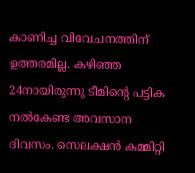കാണിച്ച വിവേചനത്തിന് ഉത്തരമില്ല. കഴിഞ്ഞ 24നായിരുന്നു ടീമിന്റെ പട്ടിക നല്‍കേണ്ട അവസാന ദിവസം. സെലക്ഷന്‍ കമ്മിറ്റി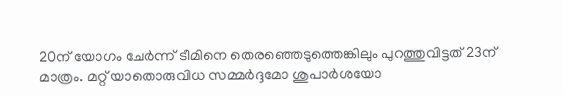20ന് യോഗം ചേര്‍ന്ന് ടീമിനെ തെരഞ്ഞെടുത്തെങ്കിലും പുറത്തുവിട്ടത് 23ന് മാത്രം. മറ്റ് യാതൊരുവിധ സമ്മര്‍ദ്ദമോ ശുപാര്‍ശയോ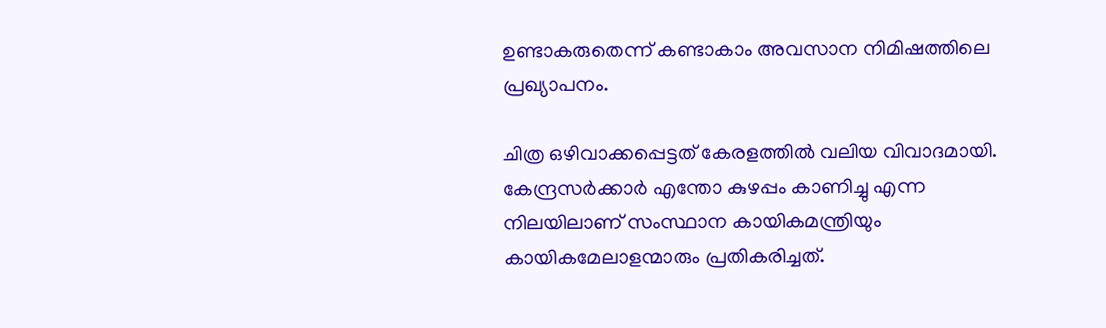ഉണ്ടാകരുതെന്ന് കണ്ടാകാം അവസാന നിമിഷത്തിലെ പ്രഖ്യാപനം.

ചിത്ര ഒഴിവാക്കപ്പെട്ടത് കേരളത്തില്‍ വലിയ വിവാദമായി. കേന്ദ്രസര്‍ക്കാര്‍ എന്തോ കുഴപ്പം കാണിച്ചു എന്ന നിലയിലാണ് സംസ്ഥാന കായികമന്ത്രിയും കായികമേലാളന്മാരും പ്രതികരിച്ചത്.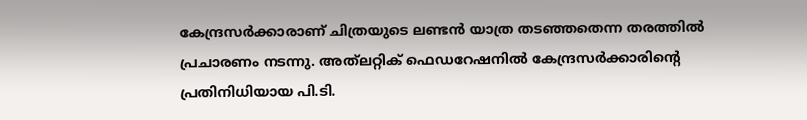കേന്ദ്രസര്‍ക്കാരാണ് ചിത്രയുടെ ലണ്ടന്‍ യാത്ര തടഞ്ഞതെന്ന തരത്തില്‍ പ്രചാരണം നടന്നു. അത്‌ലറ്റിക് ഫെഡറേഷനില്‍ കേന്ദ്രസര്‍ക്കാരിന്റെ പ്രതിനിധിയായ പി.ടി.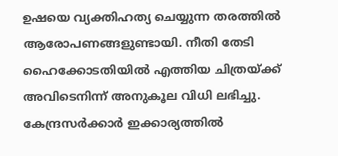ഉഷയെ വ്യക്തിഹത്യ ചെയ്യുന്ന തരത്തില്‍ ആരോപണങ്ങളുണ്ടായി. നീതി തേടി ഹൈക്കോടതിയില്‍ എത്തിയ ചിത്രയ്‌ക്ക് അവിടെനിന്ന് അനുകൂല വിധി ലഭിച്ചു. കേന്ദ്രസര്‍ക്കാര്‍ ഇക്കാര്യത്തില്‍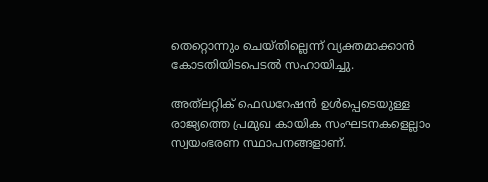തെറ്റൊന്നും ചെയ്തില്ലെന്ന് വ്യക്തമാക്കാന്‍ കോടതിയിടപെടല്‍ സഹായിച്ചു.

അത്‌ലറ്റിക് ഫെഡറേഷന്‍ ഉള്‍പ്പെടെയുള്ള രാജ്യത്തെ പ്രമുഖ കായിക സംഘടനകളെല്ലാം സ്വയംഭരണ സ്ഥാപനങ്ങളാണ്.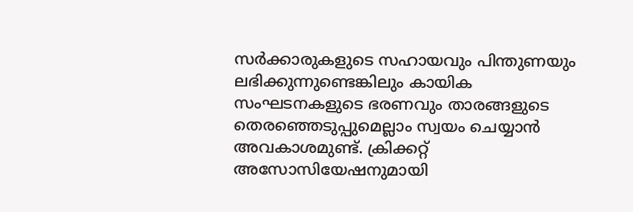സര്‍ക്കാരുകളുടെ സഹായവും പിന്തുണയും ലഭിക്കുന്നുണ്ടെങ്കിലും കായിക സംഘടനകളുടെ ഭരണവും താരങ്ങളുടെ തെരഞ്ഞെടുപ്പുമെല്ലാം സ്വയം ചെയ്യാന്‍ അവകാശമുണ്ട്. ക്രിക്കറ്റ് അസോസിയേഷനുമായി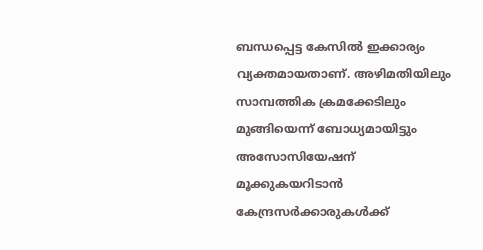ബന്ധപ്പെട്ട കേസില്‍ ഇക്കാര്യം വ്യക്തമായതാണ്. അഴിമതിയിലും സാമ്പത്തിക ക്രമക്കേടിലും മുങ്ങിയെന്ന് ബോധ്യമായിട്ടും അസോസിയേഷന് മൂക്കുകയറിടാന്‍ കേന്ദ്രസര്‍ക്കാരുകള്‍ക്ക്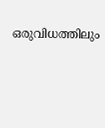ഒരുവിധത്തിലും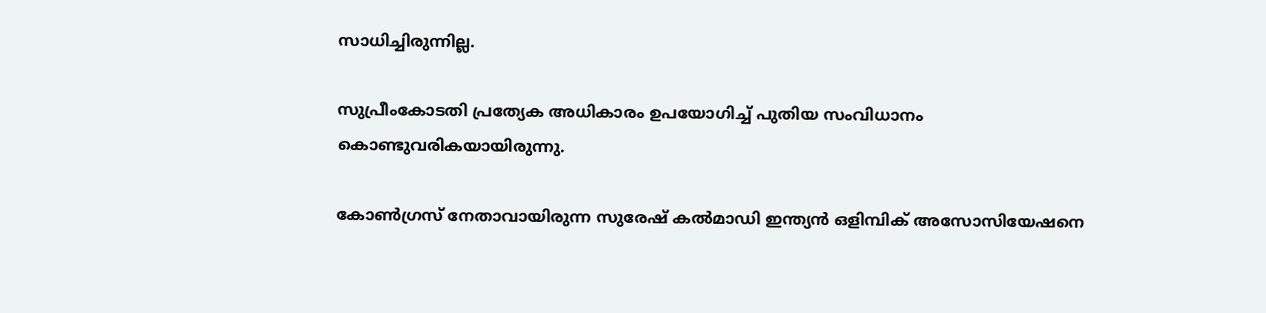സാധിച്ചിരുന്നില്ല.

സുപ്രീംകോടതി പ്രത്യേക അധികാരം ഉപയോഗിച്ച് പുതിയ സംവിധാനം കൊണ്ടുവരികയായിരുന്നു.

കോണ്‍ഗ്രസ് നേതാവായിരുന്ന സുരേഷ് കല്‍മാഡി ഇന്ത്യന്‍ ഒളിമ്പിക് അസോസിയേഷനെ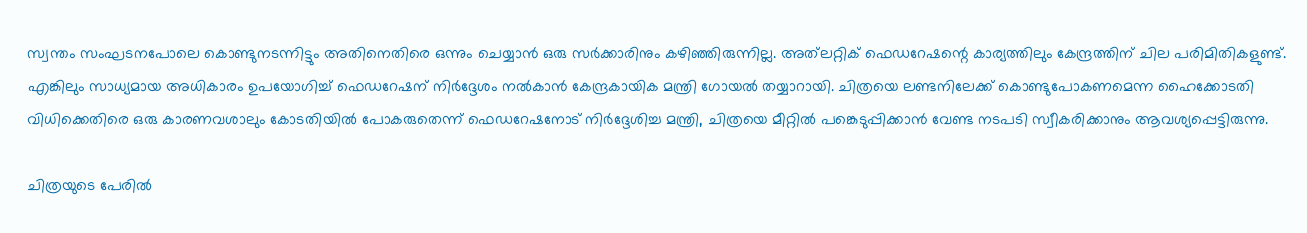സ്വന്തം സംഘടനപോലെ കൊണ്ടുനടന്നിട്ടും അതിനെതിരെ ഒന്നും ചെയ്യാന്‍ ഒരു സര്‍ക്കാരിനും കഴിഞ്ഞിരുന്നില്ല. അത്‌ലറ്റിക് ഫെഡറേഷന്റെ കാര്യത്തിലും കേന്ദ്രത്തിന് ചില പരിമിതികളുണ്ട്. എങ്കിലും സാധ്യമായ അധികാരം ഉപയോഗിച്ച് ഫെഡറേഷന് നിര്‍ദ്ദേശം നല്‍കാന്‍ കേന്ദ്രകായിക മന്ത്രി ഗോയല്‍ തയ്യാറായി. ചിത്രയെ ലണ്ടനിലേക്ക് കൊണ്ടുപോകണമെന്ന ഹൈക്കോടതി വിധിക്കെതിരെ ഒരു കാരണവശാലും കോടതിയില്‍ പോകരുതെന്ന് ഫെഡറേഷനോട് നിര്‍ദ്ദേശിച്ച മന്ത്രി, ചിത്രയെ മീറ്റില്‍ പങ്കെടുപ്പിക്കാന്‍ വേണ്ട നടപടി സ്വീകരിക്കാനും ആവശ്യപ്പെട്ടിരുന്നു.

ചിത്രയുടെ പേരില്‍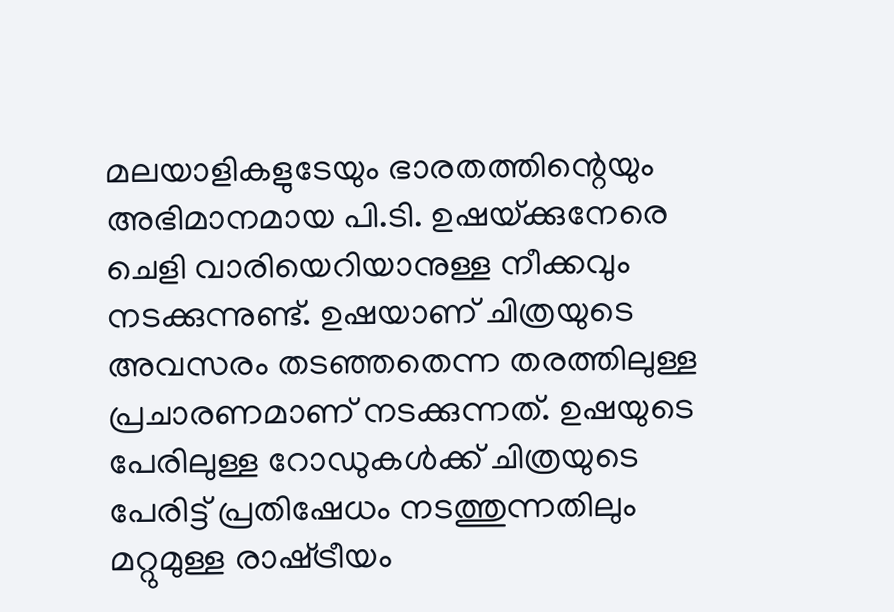മലയാളികളുടേയും ഭാരതത്തിന്റെയും അഭിമാനമായ പി.ടി. ഉഷയ്‌ക്കുനേരെ ചെളി വാരിയെറിയാനുള്ള നീക്കവും നടക്കുന്നുണ്ട്. ഉഷയാണ് ചിത്രയുടെ അവസരം തടഞ്ഞതെന്ന തരത്തിലുള്ള പ്രചാരണമാണ് നടക്കുന്നത്. ഉഷയുടെ പേരിലുള്ള റോഡുകള്‍ക്ക് ചിത്രയുടെ പേരിട്ട് പ്രതിഷേധം നടത്തുന്നതിലും മറ്റുമുള്ള രാഷ്‌ട്രീയം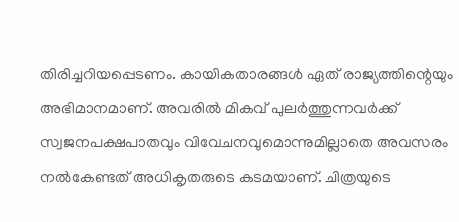തിരിച്ചറിയപ്പെടണം. കായികതാരങ്ങള്‍ ഏത് രാജ്യത്തിന്റെയും അഭിമാനമാണ്. അവരില്‍ മികവ് പുലര്‍ത്തുന്നവര്‍ക്ക് സ്വജനപക്ഷപാതവും വിവേചനവുമൊന്നുമില്ലാതെ അവസരം നല്‍കേണ്ടത് അധികൃതരുടെ കടമയാണ്. ചിത്രയുടെ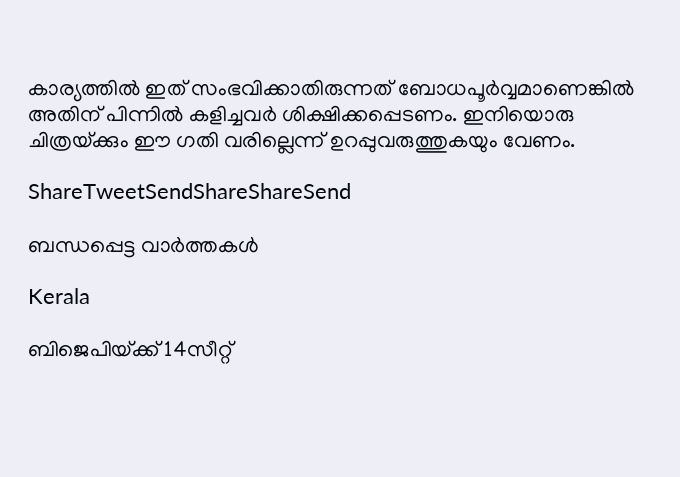കാര്യത്തില്‍ ഇത് സംഭവിക്കാതിരുന്നത് ബോധപൂര്‍വ്വമാണെങ്കില്‍ അതിന് പിന്നില്‍ കളിച്ചവര്‍ ശിക്ഷിക്കപ്പെടണം. ഇനിയൊരു ചിത്രയ്‌ക്കും ഈ ഗതി വരില്ലെന്ന് ഉറപ്പുവരുത്തുകയും വേണം.

ShareTweetSendShareShareSend

ബന്ധപ്പെട്ട വാര്‍ത്തകള്‍

Kerala

ബിജെപിയ്‌ക്ക് 14സീറ്റ്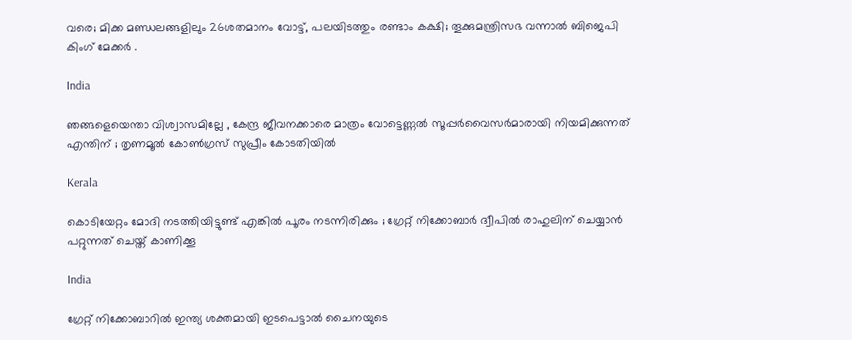വരെ; മിക്ക മണ്ഡലങ്ങളിലും 26ശതമാനം വോട്ട്, പലയിടത്തും രണ്ടാം കക്ഷി; തൂക്കുമന്ത്രിസഭ വന്നാല്‍ ബിജെപി കിംഗ് മേക്കര്‍ .

India

ഞങ്ങളെയെന്താ വിശ്വാസമില്ലേ , കേന്ദ്ര ജീവനക്കാരെ മാത്രം വോട്ടെണ്ണൽ സൂപ്പർവൈസർമാരായി നിയമിക്കുന്നത് എന്തിന് ; തൃണമൂൽ കോൺഗ്രസ് സുപ്രീം കോടതിയിൽ

Kerala

കൊടിയേറ്റം മോദി നടത്തിയിട്ടുണ്ട് എങ്കിൽ പൂരം നടന്നിരിക്കും ; ഗ്രേറ്റ്‌ നിക്കോബാർ ദ്വീപിൽ രാഹുലിന് ചെയ്യാൻ പറ്റുന്നത് ചെയ്ത് കാണിക്കൂ

India

ഗ്രേറ്റ് നിക്കോബാറിൽ ഇന്ത്യ ശക്തമായി ഇടപെട്ടാൽ ചൈനയുടെ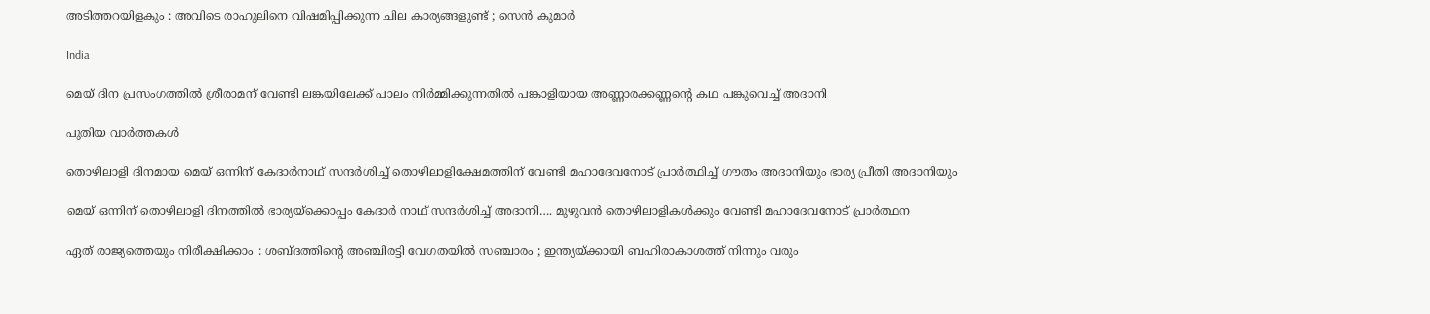അടിത്തറയിളകും : അവിടെ രാഹുലിനെ വിഷമിപ്പിക്കുന്ന ചില കാര്യങ്ങളുണ്ട് ; സെൻ കുമാർ

India

മെയ് ദിന പ്രസംഗത്തില്‍ ശ്രീരാമന് വേണ്ടി ലങ്കയിലേക്ക് പാലം നിര്‍മ്മിക്കുന്നതില്‍ പങ്കാളിയായ അണ്ണാരക്കണ്ണന്റെ കഥ പങ്കുവെച്ച് അദാനി

പുതിയ വാര്‍ത്തകള്‍

തൊഴിലാളി ദിനമായ മെയ് ഒന്നിന് കേദാര്‍നാഥ് സന്ദര്‍ശിച്ച് തൊഴിലാളിക്ഷേമത്തിന് വേണ്ടി മഹാദേവനോട് പ്രാര്‍ത്ഥിച്ച് ഗൗതം അദാനിയും ഭാര്യ പ്രീതി അദാനിയും

മെയ് ഒന്നിന് തൊഴിലാളി ദിനത്തില്‍ ഭാര്യയ്‌ക്കൊപ്പം കേദാര്‍ നാഥ് സന്ദര്‍ശിച്ച് അദാനി…. മുഴുവന്‍ തൊഴിലാളികള്‍ക്കും വേണ്ടി മഹാദേവനോട് പ്രാര്‍ത്ഥന

ഏത് രാജ്യത്തെയും നിരീക്ഷിക്കാം : ശബ്ദത്തിന്റെ അഞ്ചിരട്ടി വേഗതയിൽ സഞ്ചാരം ; ഇന്ത്യയ്‌ക്കായി ബഹിരാകാശത്ത് നിന്നും വരും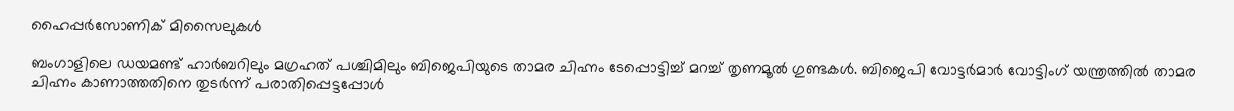ഹൈപ്പർസോണിക് മിസൈലുകൾ

ബംഗാളിലെ ഡയമണ്ട് ഹാര്‍ബറിലും മഗ്രഹത് പശ്ചിമിലും ബിജെപിയുടെ താമര ചിഹ്നം ടേപ്പൊട്ടിച്ച് മറച്ച് തൃണമൂല്‍ ഗുണ്ടകള്‍. ബിജെപി വോട്ടര്‍മാര്‍ വോട്ടിംഗ് യന്ത്രത്തില്‍ താമര ചിഹ്നം കാണാത്തതിനെ തുടര്‍ന്ന് പരാതിപ്പെട്ടപ്പോള്‍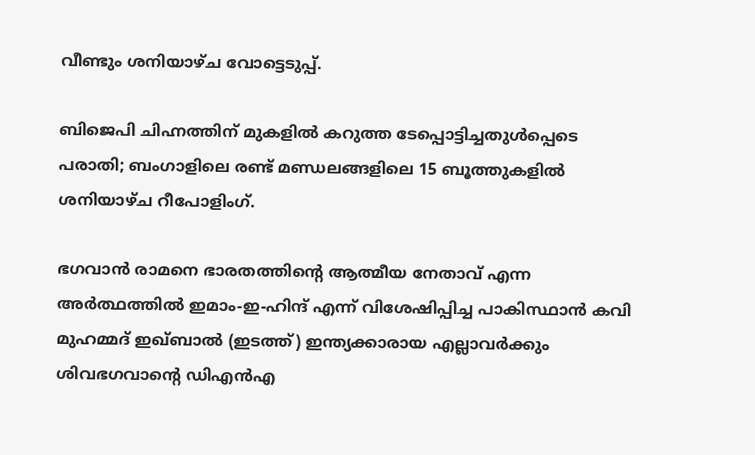വീണ്ടും ശനിയാഴ്ച വോട്ടെടുപ്പ്.

ബിജെപി ചിഹ്നത്തിന് മുകളില്‍ കറുത്ത ടേപ്പൊട്ടിച്ചതുള്‍പ്പെടെ പരാതി; ബംഗാളിലെ രണ്ട് മണ്ഡലങ്ങളിലെ 15 ബൂത്തുകളിൽ ശനിയാഴ്ച റീപോളിംഗ്.

ഭഗവാന്‍ രാമനെ ഭാരതത്തിന്‍റെ ആത്മീയ നേതാവ് എന്ന അര്‍ത്ഥത്തില്‍ ഇമാം-ഇ-ഹിന്ദ് എന്ന് വിശേഷിപ്പിച്ച പാകിസ്ഥാന്‍ കവി മുഹമ്മദ് ഇഖ്ബാല്‍ (ഇടത്ത്) ഇന്ത്യക്കാരായ എല്ലാവര്‍ക്കും ശിവഭഗവാന്‍റെ ഡിഎന്‍എ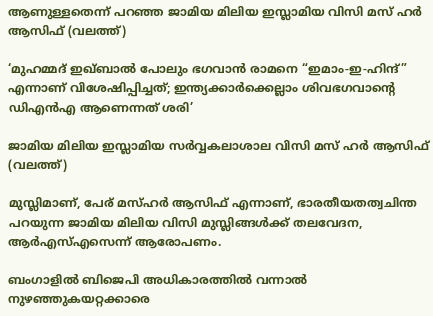ആണുള്ളതെന്ന് പറഞ്ഞ ജാമിയ മിലിയ ഇസ്ലാമിയ വിസി മസ് ഹര്‍ ആസിഫ് (വലത്ത്)

‘മുഹമ്മദ് ഇഖ്ബാൽ പോലും ഭഗവാൻ രാമനെ “ഇമാം-ഇ-ഹിന്ദ്” എന്നാണ് വിശേഷിപ്പിച്ചത്; ഇന്ത്യക്കാര്‍ക്കെല്ലാം ശിവഭഗവാന്റെ ഡിഎന്‍എ ആണെന്നത് ശരി’

ജാമിയ മിലിയ ഇസ്ലാമിയ സര്‍വ്വകലാശാല വിസി മസ് ഹര്‍ ആസിഫ് (വലത്ത്)

മുസ്ലിമാണ്, പേര് മസ്ഹര്‍ ആസിഫ് എന്നാണ്, ഭാരതീയതത്വചിന്ത പറയുന്ന ജാമിയ മിലിയ വിസി മുസ്ലിങ്ങള്‍ക്ക് തലവേദന, ആര്‍എസ്എസെന്ന് ആരോപണം.

ബംഗാളിൽ ബിജെപി അധികാരത്തിൽ വന്നാൽ നുഴഞ്ഞുകയറ്റക്കാരെ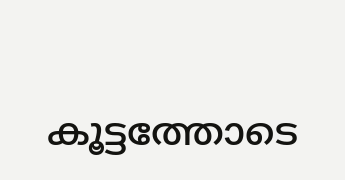കൂട്ടത്തോടെ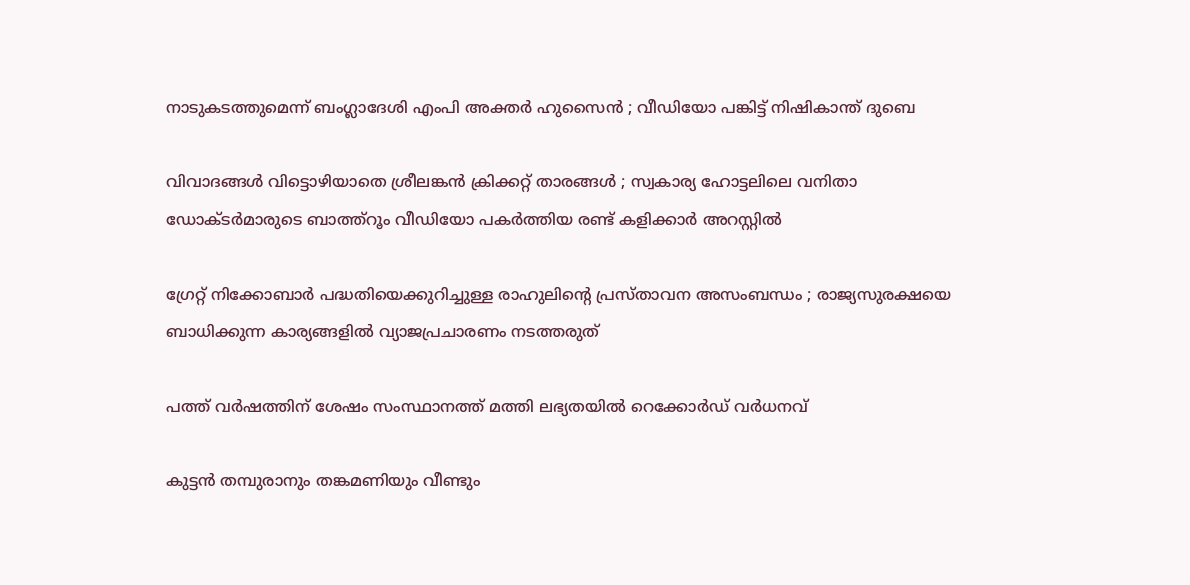നാടുകടത്തുമെന്ന് ബംഗ്ലാദേശി എംപി അക്തർ ഹുസൈൻ ; വീഡിയോ പങ്കിട്ട് നിഷികാന്ത് ദുബെ

വിവാദങ്ങൾ വിട്ടൊഴിയാതെ ശ്രീലങ്കൻ ക്രിക്കറ്റ് താരങ്ങൾ ; സ്വകാര്യ ഹോട്ടലിലെ വനിതാ ഡോക്ടർമാരുടെ ബാത്ത്റൂം വീഡിയോ പകർത്തിയ രണ്ട് കളിക്കാർ അറസ്റ്റിൽ

ഗ്രേറ്റ് നിക്കോബാർ പദ്ധതിയെക്കുറിച്ചുള്ള രാഹുലിന്റെ പ്രസ്താവന അസംബന്ധം ; രാജ്യസുരക്ഷയെ ബാധിക്കുന്ന കാര്യങ്ങളിൽ വ്യാജപ്രചാരണം നടത്തരുത്

പത്ത് വർഷത്തിന് ശേഷം സംസ്ഥാനത്ത് മത്തി ലഭ്യതയിൽ റെക്കോർഡ് വർധനവ്

കുട്ടൻ തമ്പുരാനും തങ്കമണിയും വീണ്ടും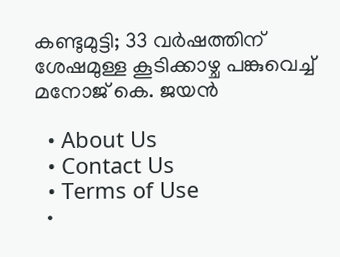കണ്ടുമുട്ടി; 33 വർഷത്തിന് ശേഷമുള്ള കൂടിക്കാഴ്ച പങ്കുവെച്ച് മനോജ് കെ. ജയൻ

  • About Us
  • Contact Us
  • Terms of Use
  •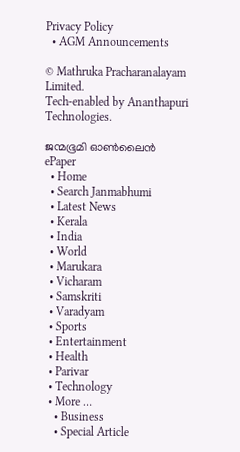Privacy Policy
  • AGM Announcements

© Mathruka Pracharanalayam Limited.
Tech-enabled by Ananthapuri Technologies.

ജന്മഭൂമി ഓണ്‍ലൈന്‍
ePaper
  • Home
  • Search Janmabhumi
  • Latest News
  • Kerala
  • India
  • World
  • Marukara
  • Vicharam
  • Samskriti
  • Varadyam
  • Sports
  • Entertainment
  • Health
  • Parivar
  • Technology
  • More …
    • Business
    • Special Article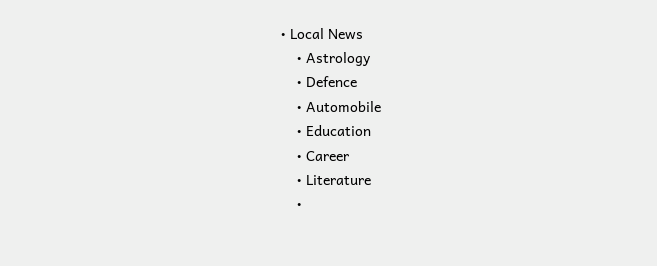• Local News
    • Astrology
    • Defence
    • Automobile
    • Education
    • Career
    • Literature
    •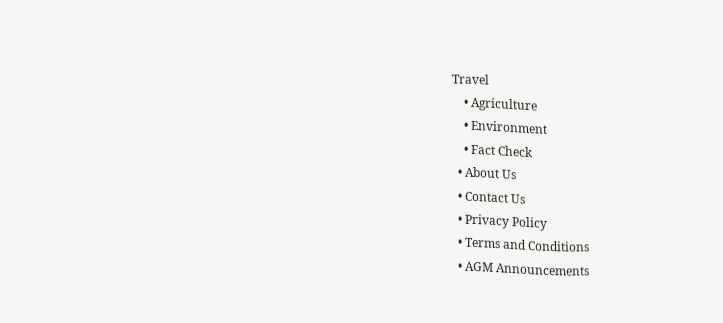Travel
    • Agriculture
    • Environment
    • Fact Check
  • About Us
  • Contact Us
  • Privacy Policy
  • Terms and Conditions
  • AGM Announcements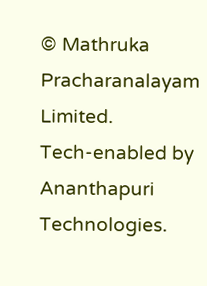© Mathruka Pracharanalayam Limited.
Tech-enabled by Ananthapuri Technologies.